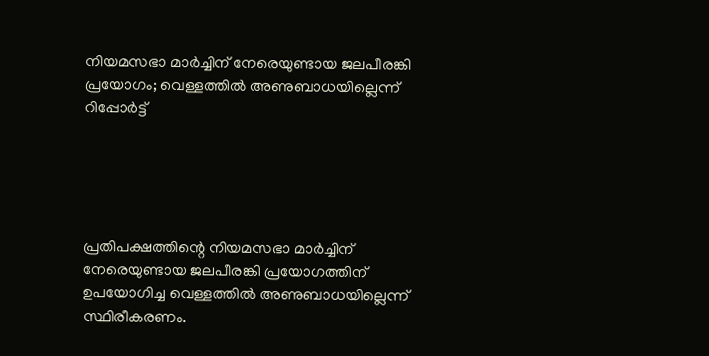നിയമസഭാ മാര്‍ച്ചിന് നേരെയുണ്ടായ ജലപീരങ്കി പ്രയോഗം; വെള്ളത്തില്‍ അണുബാധയില്ലെന്ന് റിപ്പോര്‍ട്ട്





പ്രതിപക്ഷത്തിന്റെ നിയമസഭാ മാര്‍ച്ചിന് നേരെയുണ്ടായ ജലപീരങ്കി പ്രയോഗത്തിന് ഉപയോഗിച്ച വെള്ളത്തില്‍ അണുബാധയില്ലെന്ന് സ്ഥിരീകരണം.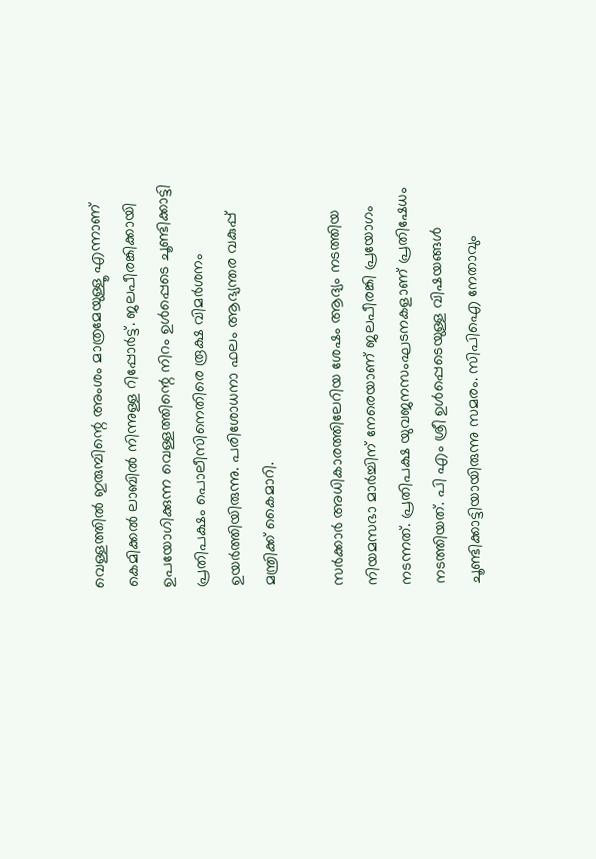വെള്ളത്തില്‍ ഇരുമ്പിന്റെ അംശം മാത്രമേയുള്ളൂ എന്നാണ് കെമിക്കല്‍ ലാബില്‍ നിന്നുള്ള റിപ്പോര്‍ട്ട്. ജലപീരങ്കിക്കായി ഉപയോഗിക്കുന്ന വെള്ളത്തിന്റെ നിറം ഉള്‍പ്പെടെ ചൂണ്ടിക്കാട്ടി പ്രതിപക്ഷം പൊലീസിനെതിരെ രൂക്ഷ വിമര്‍ശനം ഉയര്‍ത്തിയിരുന്നു. പരിശോധനാ ഫലം ആഭ്യന്തര വകുപ്പ് മന്ത്രിക്ക് കൈമാറി.

സര്‍ക്കാര്‍ അധികാരത്തിലേറിയ ശേഷം ആദ്യം നടത്തിയ നിയമസഭാ മാര്‍ച്ചിന് നേരെയാണ് ജലപീരങ്കി പ്രയോഗം നടന്നത്. പ്രതിപക്ഷ യുവജനസംഘടനകളാണ് പ്രതിഷേധം നടത്തിയത്. പി എം ശ്രീ ഉള്‍പ്പെടെയുള്ള വിഷയങ്ങള്‍ ചൂണ്ടിക്കാട്ടിയായിരുന്നു സമരം. സിപിഐ നേതാവും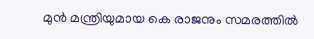മുന്‍ മന്ത്രിയുമായ കെ രാജനും സമരത്തില്‍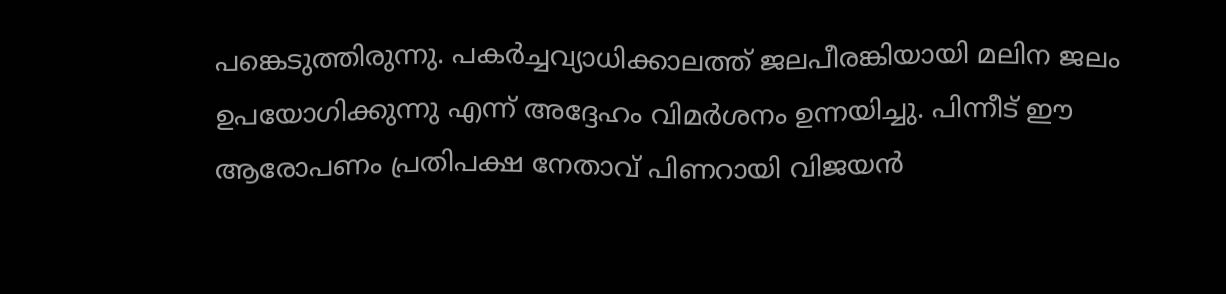പങ്കെടുത്തിരുന്നു. പകര്‍ച്ചവ്യാധിക്കാലത്ത് ജലപീരങ്കിയായി മലിന ജലം ഉപയോഗിക്കുന്നു എന്ന് അദ്ദേഹം വിമര്‍ശനം ഉന്നയിച്ചു. പിന്നീട് ഈ ആരോപണം പ്രതിപക്ഷ നേതാവ് പിണറായി വിജയന്‍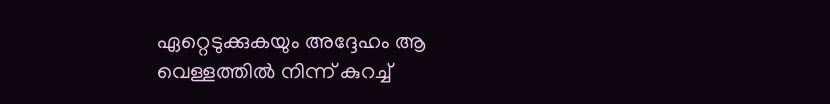ഏറ്റെടുക്കുകയും അദ്ദേഹം ആ വെള്ളത്തില്‍ നിന്ന് കുറച്ച്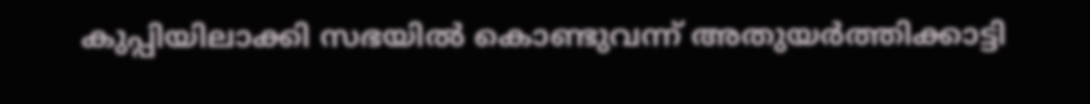കുപ്പിയിലാക്കി സഭയില്‍ കൊണ്ടുവന്ന് അതുയര്‍ത്തിക്കാട്ടി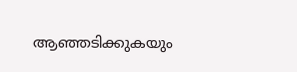ആഞ്ഞടിക്കുകയും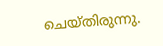ചെയ്തിരുന്നു.